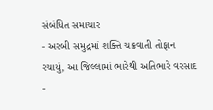સંબંધિત સમાચાર
- અરબી સમુદ્રમાં શક્તિ ચક્રવાતી તોફાન રચાયું, આ જિલ્લામાં ભારેથી અતિભારે વરસાદ
-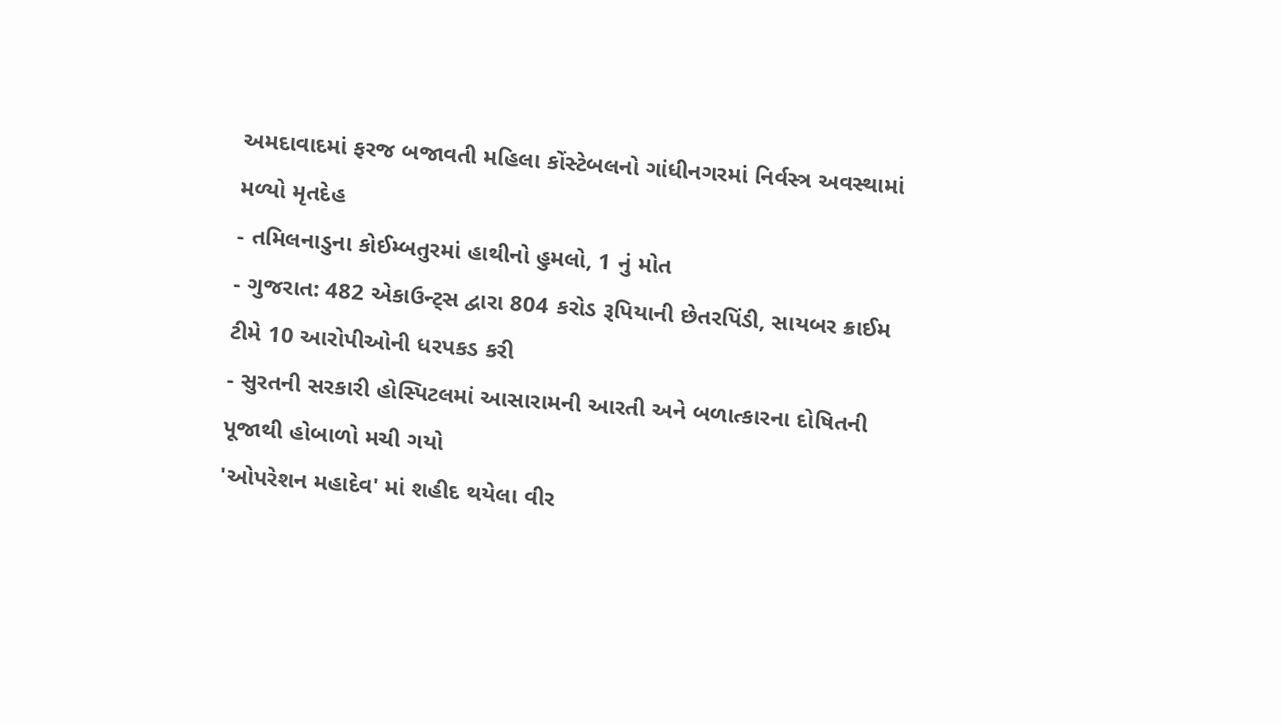અમદાવાદમાં ફરજ બજાવતી મહિલા કોંસ્ટેબલનો ગાંધીનગરમાં નિર્વસ્ત્ર અવસ્થામાં મળ્યો મૃતદેહ
- તમિલનાડુના કોઈમ્બતુરમાં હાથીનો હુમલો, 1 નું મોત
- ગુજરાત: 482 એકાઉન્ટ્સ દ્વારા 804 કરોડ રૂપિયાની છેતરપિંડી, સાયબર ક્રાઈમ ટીમે 10 આરોપીઓની ધરપકડ કરી
- સુરતની સરકારી હોસ્પિટલમાં આસારામની આરતી અને બળાત્કારના દોષિતની પૂજાથી હોબાળો મચી ગયો
'ઓપરેશન મહાદેવ' માં શહીદ થયેલા વીર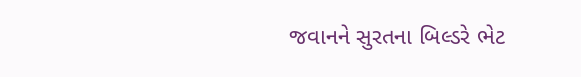જવાનને સુરતના બિલ્ડરે ભેટ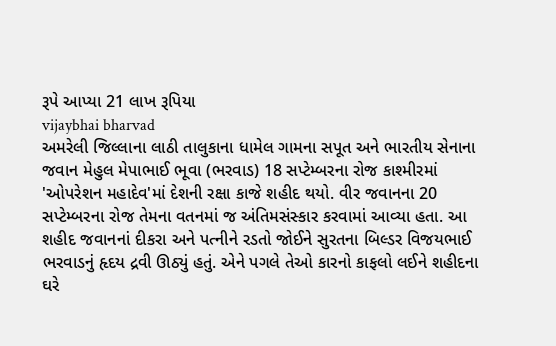રૂપે આપ્યા 21 લાખ રૂપિયા
vijaybhai bharvad
અમરેલી જિલ્લાના લાઠી તાલુકાના ધામેલ ગામના સપૂત અને ભારતીય સેનાના જવાન મેહુલ મેપાભાઈ ભૂવા (ભરવાડ) 18 સપ્ટેમ્બરના રોજ કાશ્મીરમાં 'ઓપરેશન મહાદેવ'માં દેશની રક્ષા કાજે શહીદ થયો. વીર જવાનના 20 સપ્ટેમ્બરના રોજ તેમના વતનમાં જ અંતિમસંસ્કાર કરવામાં આવ્યા હતા. આ શહીદ જવાનનાં દીકરા અને પત્નીને રડતો જોઈને સુરતના બિલ્ડર વિજયભાઈ ભરવાડનું હૃદય દ્રવી ઊઠ્યું હતું. એને પગલે તેઓ કારનો કાફલો લઈને શહીદના ઘરે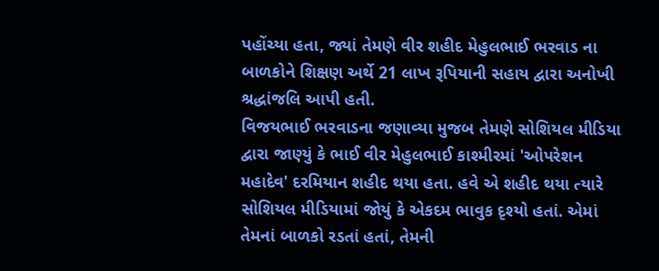પહોંચ્યા હતા, જ્યાં તેમણે વીર શહીદ મેહુલભાઈ ભરવાડ ના બાળકોને શિક્ષણ અર્થે 21 લાખ રૂપિયાની સહાય દ્વારા અનોખી શ્રદ્ધાંજલિ આપી હતી.
વિજયભાઈ ભરવાડના જણાવ્યા મુજબ તેમણે સોશિયલ મીડિયા દ્વારા જાણ્યું કે ભાઈ વીર મેહુલભાઈ કાશ્મીરમાં 'ઓપરેશન મહાદેવ' દરમિયાન શહીદ થયા હતા. હવે એ શહીદ થયા ત્યારે સોશિયલ મીડિયામાં જોયું કે એકદમ ભાવુક દૃશ્યો હતાં. એમાં તેમનાં બાળકો રડતાં હતાં, તેમની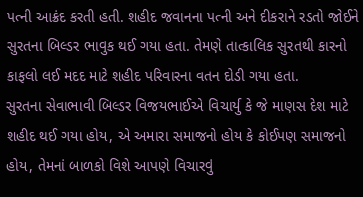પત્ની આક્રંદ કરતી હતી. શહીદ જવાનના પત્ની અને દીકરાને રડતો જોઈને સુરતના બિલ્ડર ભાવુક થઈ ગયા હતા. તેમણે તાત્કાલિક સુરતથી કારનો કાફલો લઈ મદદ માટે શહીદ પરિવારના વતન દોડી ગયા હતા.
સુરતના સેવાભાવી બિલ્ડર વિજયભાઈએ વિચાર્યુ કે જે માણસ દેશ માટે શહીદ થઈ ગયા હોય, એ અમારા સમાજનો હોય કે કોઈપણ સમાજનો હોય, તેમનાં બાળકો વિશે આપણે વિચારવું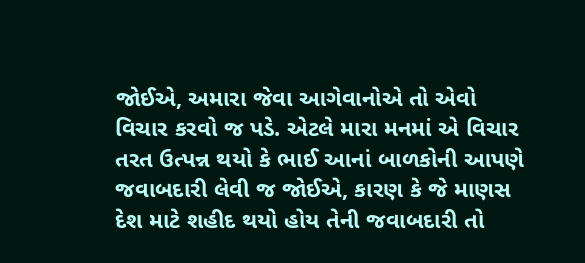જોઈએ, અમારા જેવા આગેવાનોએ તો એવો વિચાર કરવો જ પડે. એટલે મારા મનમાં એ વિચાર તરત ઉત્પન્ન થયો કે ભાઈ આનાં બાળકોની આપણે જવાબદારી લેવી જ જોઈએ, કારણ કે જે માણસ દેશ માટે શહીદ થયો હોય તેની જવાબદારી તો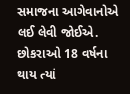સમાજના આગેવાનોએ લઈ લેવી જોઈએ. છોકરાઓ 18 વર્ષના થાય ત્યાં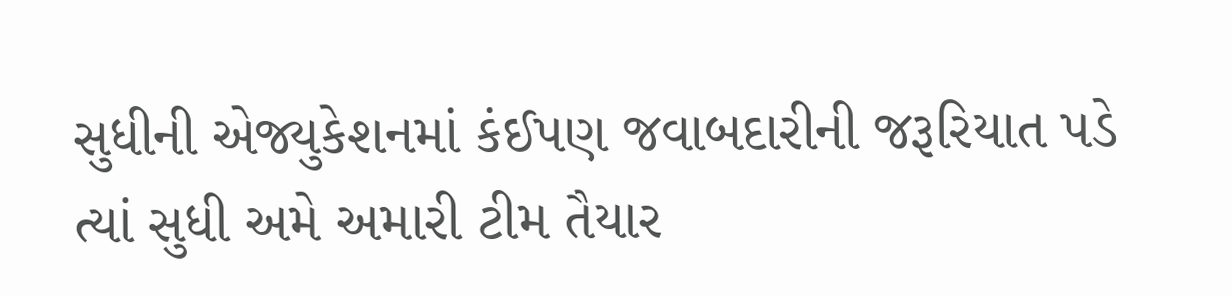સુધીની એજ્યુકેશનમાં કંઈપણ જવાબદારીની જરૂરિયાત પડે ત્યાં સુધી અમે અમારી ટીમ તૈયાર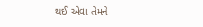થઈ એવા તેમને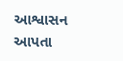આશ્વાસન આપતા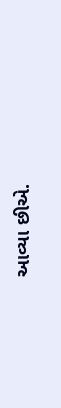આવ્યા છીએ.